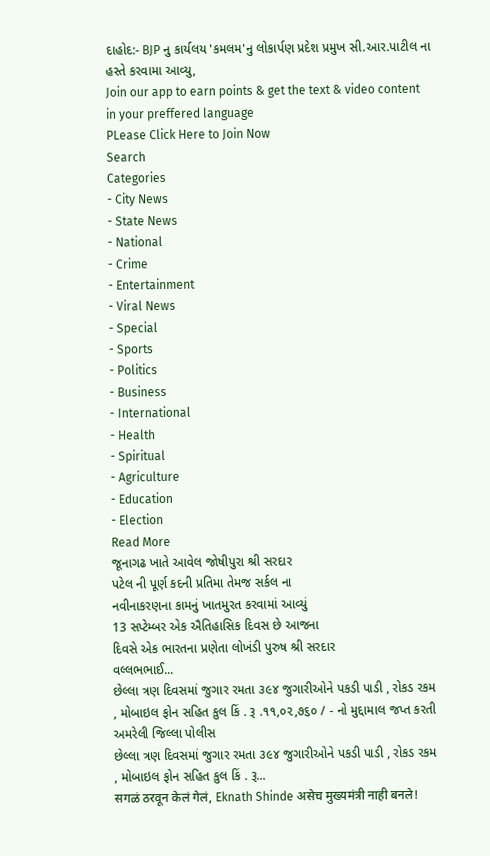દાહોદ:- BJP નુ કાર્યલય 'કમલમ'નુ લોકાર્પણ પ્રદેશ પ્રમુખ સી.આર.પાટીલ ના હસ્તે કરવામા આવ્યુ,
Join our app to earn points & get the text & video content in your preffered language
PLease Click Here to Join Now
Search
Categories
- City News
- State News
- National
- Crime
- Entertainment
- Viral News
- Special
- Sports
- Politics
- Business
- International
- Health
- Spiritual
- Agriculture
- Education
- Election
Read More
જૂનાગઢ ખાતે આવેલ જોષીપુરા શ્રી સરદાર
પટેલ ની પૂર્ણ કદની પ્રતિમા તેમજ સર્કલ ના
નવીનાકરણના કામનું ખાતમુરત કરવામાં આવ્યું
13 સપ્ટેમ્બર એક ઐતિહાસિક દિવસ છે આજના
દિવસે એક ભારતના પ્રણેતા લોખંડી પુરુષ શ્રી સરદાર
વલ્લભભાઈ...
છેલ્લા ત્રણ દિવસમાં જુગાર રમતા ૩૯૪ જુગારીઓને પકડી પાડી , રોકડ રકમ , મોબાઇલ ફોન સહિત કુલ કિં . રૂ .૧૧,૦૨,૭૬૦ / - નો મુદ્દામાલ જપ્ત કરતી અમરેલી જિલ્લા પોલીસ
છેલ્લા ત્રણ દિવસમાં જુગાર રમતા ૩૯૪ જુગારીઓને પકડી પાડી , રોકડ રકમ , મોબાઇલ ફોન સહિત કુલ કિં . રૂ...
सगळं ठरवून केलं गेलं, Eknath Shinde असेच मुख्यमंत्री नाही बनले!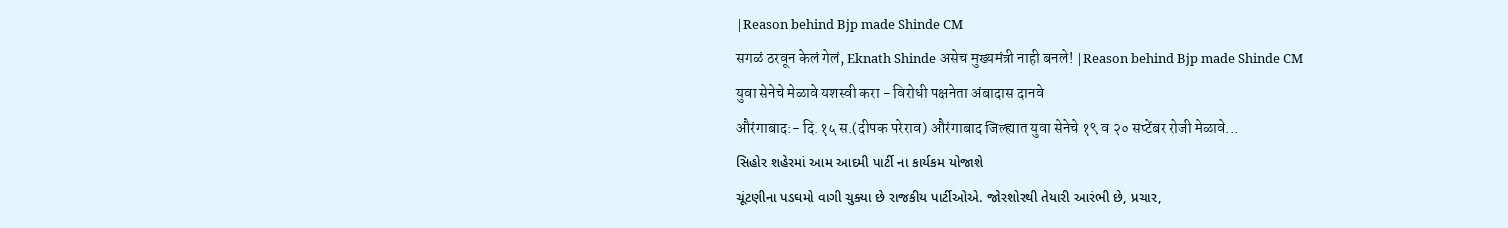|Reason behind Bjp made Shinde CM
सगळं ठरवून केलं गेलं, Eknath Shinde असेच मुख्यमंत्री नाही बनले! |Reason behind Bjp made Shinde CM
युवा सेनेचे मेळावे यशस्वी करा - विरोधी पक्षनेता अंबादास दानवे
औरंगाबाद:- दि.१५ स.(दीपक परेराव) औरंगाबाद जिल्ह्यात युवा सेनेचे १९ व २० सप्टेंबर रोजी मेळावे...
સિહોર શહેરમાં આમ આદમી પાર્ટી ના કાર્યકમ યોજાશે
ચૂંટણીના પડઘમો વાગી ચુક્યા છે રાજકીય પાર્ટીઓએ. જોરશોરથી તેયારી આરંભી છે, પ્રચાર,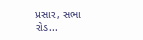પ્રસાર, સભા રોડ...